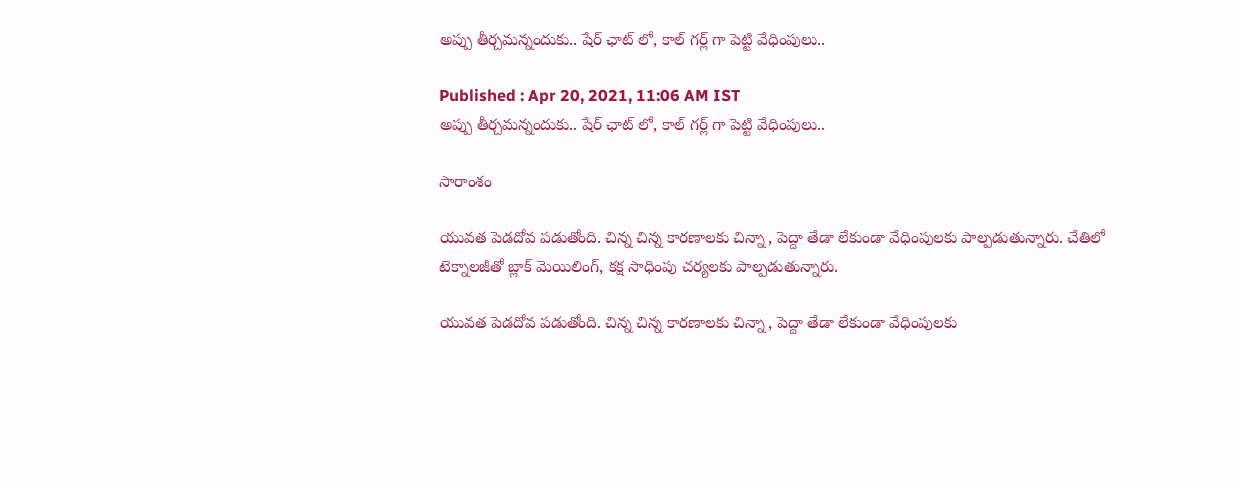అప్పు తీర్చమన్నందుకు.. షేర్ ఛాట్ లో, కాల్ గర్ల్ గా పెట్టి వేధింపులు..

Published : Apr 20, 2021, 11:06 AM IST
అప్పు తీర్చమన్నందుకు.. షేర్ ఛాట్ లో, కాల్ గర్ల్ గా పెట్టి వేధింపులు..

సారాంశం

యువత పెడదోవ పడుతోంది. చిన్న చిన్న కారణాలకు చిన్నా, పెద్దా తేడా లేకుండా వేధింపులకు పాల్పడుతున్నారు. చేతిలో టెక్నాలజీతో బ్లాక్ మెయిలింగ్, కక్ష సాధింపు చర్యలకు పాల్పడుతున్నారు.

యువత పెడదోవ పడుతోంది. చిన్న చిన్న కారణాలకు చిన్నా, పెద్దా తేడా లేకుండా వేధింపులకు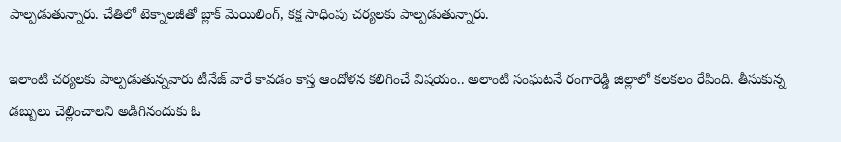పాల్పడుతున్నారు. చేతిలో టెక్నాలజీతో బ్లాక్ మెయిలింగ్, కక్ష సాధింపు చర్యలకు పాల్పడుతున్నారు.

ఇలాంటి చర్యలకు పాల్పడుతున్నవారు టీనేజ్ వారే కావడం కాస్త ఆందోళన కలిగించే విషయం.. అలాంటి సంఘటనే రంగారెడ్డి జిల్లాలో కలకలం రేపింది. తీసుకున్న డబ్బులు చెల్లించాలని అడిగినందుకు ఓ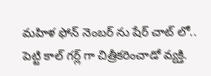మహిళ ఫోన్ నెంబర్ ను షేర్ చాట్ లో.. పెట్టి కాల్ గర్ల్ గా చిత్రీకరించాడో వ్యక్తి.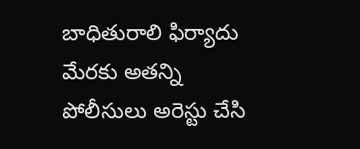బాధితురాలి ఫిర్యాదు మేరకు అతన్ని పోలీసులు అరెస్టు చేసి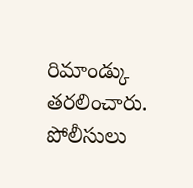రిమాండ్కు తరలించారు. పోలీసులు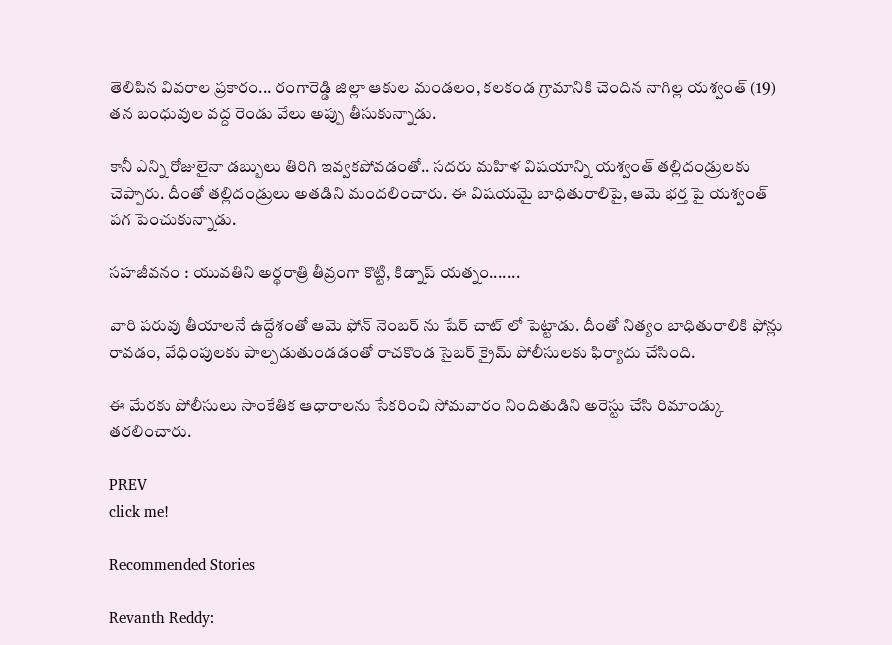తెలిపిన వివరాల ప్రకారం... రంగారెడ్డి జిల్లా ఆకుల మండలం, కలకండ గ్రామానికి చెందిన నాగిల్ల యశ్వంత్ (19) తన బంధువుల వద్ద రెండు వేలు అప్పు తీసుకున్నాడు.

కానీ ఎన్ని రోజులైనా డబ్బులు తిరిగి ఇవ్వకపోవడంతో.. సదరు మహిళ విషయాన్ని యశ్వంత్ తల్లిదండ్రులకు చెప్పారు. దీంతో తల్లిదండ్రులు అతడిని మందలించారు. ఈ విషయమై బాధితురాలిపై, ఆమె భర్త పై యశ్వంత్ పగ పెంచుకున్నాడు.

సహజీవనం : యువతిని అర్థరాత్రి తీవ్రంగా కొట్టి, కిడ్నాప్ యత్నం.......

వారి పరువు తీయాలనే ఉద్దేశంతో ఆమె ఫోన్ నెంబర్ ను షేర్ చాట్ లో పెట్టాడు. దీంతో నిత్యం బాధితురాలికి ఫోన్లు రావడం, వేధింపులకు పాల్పడుతుండడంతో రాచకొండ సైబర్ క్రైమ్ పోలీసులకు ఫిర్యాదు చేసింది.

ఈ మేరకు పోలీసులు సాంకేతిక ఆధారాలను సేకరించి సోమవారం నిందితుడిని అరెస్టు చేసి రిమాండ్కు తరలించారు.

PREV
click me!

Recommended Stories

Revanth Reddy: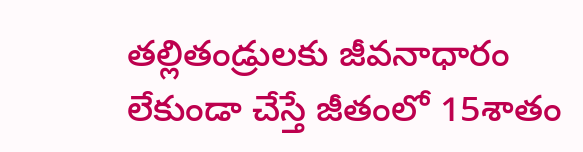తల్లితండ్రులకు జీవనాధారం లేకుండా చేస్తే జీతంలో 15శాతం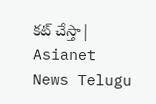కట్ చేస్తా| Asianet News Telugu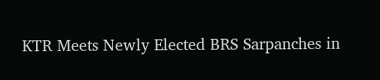KTR Meets Newly Elected BRS Sarpanches in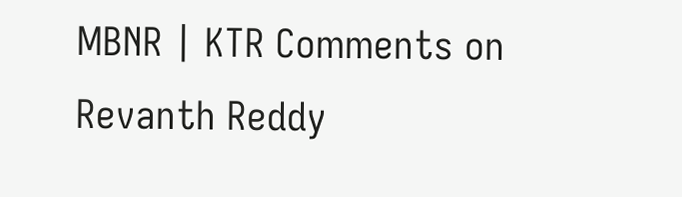MBNR | KTR Comments on Revanth Reddy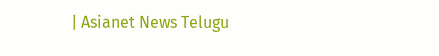| Asianet News Telugu